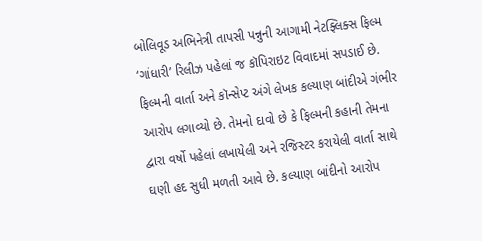બોલિવૂડ અભિનેત્રી તાપસી પન્નુની આગામી નેટફ્લિક્સ ફિલ્મ ‘ગાંધારી’ રિલીઝ પહેલાં જ કૉપિરાઇટ વિવાદમાં સપડાઈ છે. ફિલ્મની વાર્તા અને કૉન્સેપ્ટ અંગે લેખક કલ્યાણ બાંદીએ ગંભીર આરોપ લગાવ્યો છે. તેમનો દાવો છે કે ફિલ્મની કહાની તેમના દ્વારા વર્ષો પહેલાં લખાયેલી અને રજિસ્ટર કરાયેલી વાર્તા સાથે ઘણી હદ સુધી મળતી આવે છે. કલ્યાણ બાંદીનો આરોપ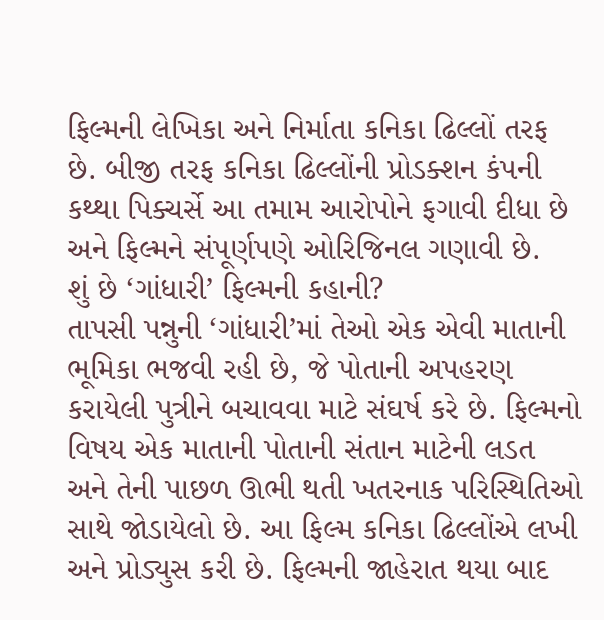ફિલ્મની લેખિકા અને નિર્માતા કનિકા ઢિલ્લોં તરફ છે. બીજી તરફ કનિકા ઢિલ્લોંની પ્રોડક્શન કંપની કથ્થા પિક્ચર્સે આ તમામ આરોપોને ફગાવી દીધા છે અને ફિલ્મને સંપૂર્ણપણે ઓરિજિનલ ગણાવી છે.
શું છે ‘ગાંધારી’ ફિલ્મની કહાની?
તાપસી પન્નુની ‘ગાંધારી’માં તેઓ એક એવી માતાની ભૂમિકા ભજવી રહી છે, જે પોતાની અપહરણ કરાયેલી પુત્રીને બચાવવા માટે સંઘર્ષ કરે છે. ફિલ્મનો વિષય એક માતાની પોતાની સંતાન માટેની લડત અને તેની પાછળ ઊભી થતી ખતરનાક પરિસ્થિતિઓ સાથે જોડાયેલો છે. આ ફિલ્મ કનિકા ઢિલ્લોંએ લખી અને પ્રોડ્યુસ કરી છે. ફિલ્મની જાહેરાત થયા બાદ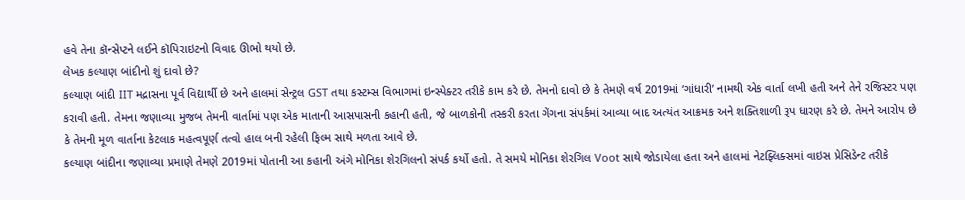હવે તેના કૉન્સેપ્ટને લઈને કૉપિરાઇટનો વિવાદ ઊભો થયો છે.
લેખક કલ્યાણ બાંદીનો શું દાવો છે?
કલ્યાણ બાંદી IIT મદ્રાસના પૂર્વ વિદ્યાર્થી છે અને હાલમાં સેન્ટ્રલ GST તથા કસ્ટમ્સ વિભાગમાં ઇન્સ્પેક્ટર તરીકે કામ કરે છે. તેમનો દાવો છે કે તેમણે વર્ષ 2019માં ‘ગાંધારી’ નામથી એક વાર્તા લખી હતી અને તેને રજિસ્ટર પણ કરાવી હતી. તેમના જણાવ્યા મુજબ તેમની વાર્તામાં પણ એક માતાની આસપાસની કહાની હતી, જે બાળકોની તસ્કરી કરતા ગેંગના સંપર્કમાં આવ્યા બાદ અત્યંત આક્રમક અને શક્તિશાળી રૂપ ધારણ કરે છે. તેમને આરોપ છે કે તેમની મૂળ વાર્તાના કેટલાક મહત્વપૂર્ણ તત્વો હાલ બની રહેલી ફિલ્મ સાથે મળતા આવે છે.
કલ્યાણ બાંદીના જણાવ્યા પ્રમાણે તેમણે 2019માં પોતાની આ કહાની અંગે મોનિકા શેરગિલનો સંપર્ક કર્યો હતો. તે સમયે મોનિકા શેરગિલ Voot સાથે જોડાયેલા હતા અને હાલમાં નેટફ્લિક્સમાં વાઇસ પ્રેસિડેન્ટ તરીકે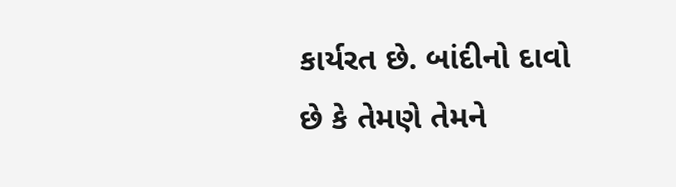કાર્યરત છે. બાંદીનો દાવો છે કે તેમણે તેમને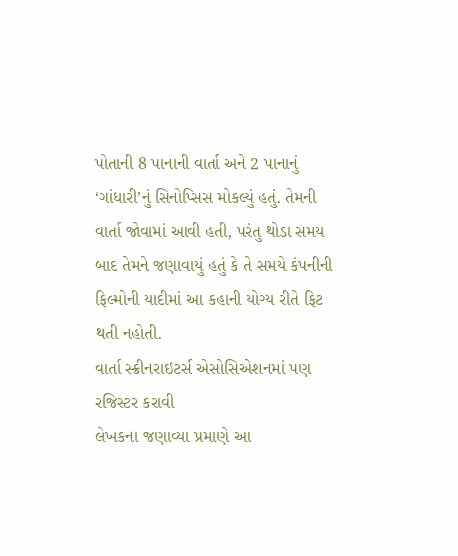પોતાની 8 પાનાની વાર્તા અને 2 પાનાનું ‘ગાંધારી’નું સિનોપ્સિસ મોકલ્યું હતું. તેમની વાર્તા જોવામાં આવી હતી, પરંતુ થોડા સમય બાદ તેમને જણાવાયું હતું કે તે સમયે કંપનીની ફિલ્મોની યાદીમાં આ કહાની યોગ્ય રીતે ફિટ થતી નહોતી.
વાર્તા સ્ક્રીનરાઇટર્સ એસોસિએશનમાં પણ રજિસ્ટર કરાવી
લેખકના જણાવ્યા પ્રમાણે આ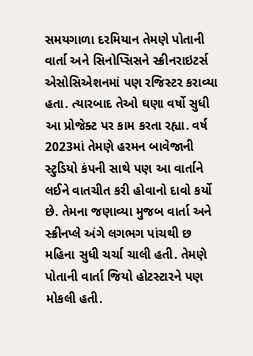સમયગાળા દરમિયાન તેમણે પોતાની વાર્તા અને સિનોપ્સિસને સ્ક્રીનરાઇટર્સ એસોસિએશનમાં પણ રજિસ્ટર કરાવ્યા હતા. ત્યારબાદ તેઓ ઘણા વર્ષો સુધી આ પ્રોજેક્ટ પર કામ કરતા રહ્યા. વર્ષ 2023માં તેમણે હરમન બાવેજાની સ્ટુડિયો કંપની સાથે પણ આ વાર્તાને લઈને વાતચીત કરી હોવાનો દાવો કર્યો છે. તેમના જણાવ્યા મુજબ વાર્તા અને સ્ક્રીનપ્લે અંગે લગભગ પાંચથી છ મહિના સુધી ચર્ચા ચાલી હતી. તેમણે પોતાની વાર્તા જિયો હોટસ્ટારને પણ મોકલી હતી.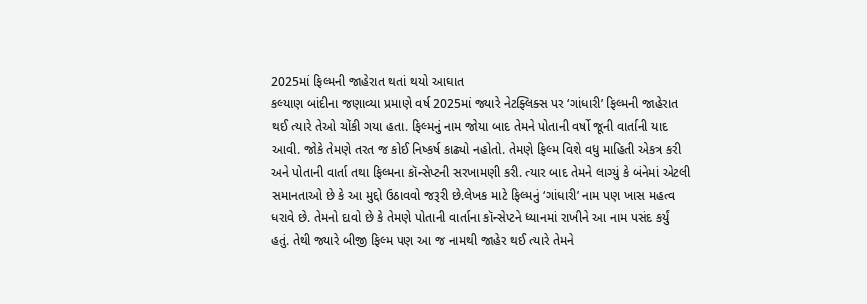2025માં ફિલ્મની જાહેરાત થતાં થયો આઘાત
કલ્યાણ બાંદીના જણાવ્યા પ્રમાણે વર્ષ 2025માં જ્યારે નેટફ્લિક્સ પર ‘ગાંધારી’ ફિલ્મની જાહેરાત થઈ ત્યારે તેઓ ચોંકી ગયા હતા. ફિલ્મનું નામ જોયા બાદ તેમને પોતાની વર્ષો જૂની વાર્તાની યાદ આવી. જોકે તેમણે તરત જ કોઈ નિષ્કર્ષ કાઢ્યો નહોતો. તેમણે ફિલ્મ વિશે વધુ માહિતી એકત્ર કરી અને પોતાની વાર્તા તથા ફિલ્મના કૉન્સેપ્ટની સરખામણી કરી. ત્યાર બાદ તેમને લાગ્યું કે બંનેમાં એટલી સમાનતાઓ છે કે આ મુદ્દો ઉઠાવવો જરૂરી છે.લેખક માટે ફિલ્મનું ‘ગાંધારી’ નામ પણ ખાસ મહત્વ ધરાવે છે. તેમનો દાવો છે કે તેમણે પોતાની વાર્તાના કૉન્સેપ્ટને ધ્યાનમાં રાખીને આ નામ પસંદ કર્યું હતું. તેથી જ્યારે બીજી ફિલ્મ પણ આ જ નામથી જાહેર થઈ ત્યારે તેમને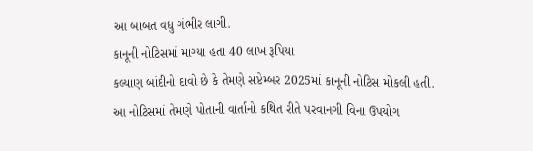આ બાબત વધુ ગંભીર લાગી.
કાનૂની નોટિસમાં માગ્યા હતા 40 લાખ રૂપિયા
કલ્યાણ બાંદીનો દાવો છે કે તેમણે સપ્ટેમ્બર 2025માં કાનૂની નોટિસ મોકલી હતી. આ નોટિસમાં તેમણે પોતાની વાર્તાનો કથિત રીતે પરવાનગી વિના ઉપયોગ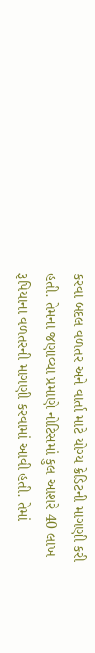કરવા બદલ વળતર અને વાર્તા માટે યોગ્ય ક્રેડિટની માગણી કરી હતી. તેમના જણાવ્યા પ્રમાણે નોટિસમાં કુલ આશરે 40 લાખ રૂપિયાના વળતરની માગણી કરવામાં આવી હતી. તેમાં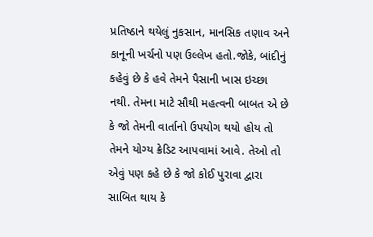પ્રતિષ્ઠાને થયેલું નુકસાન, માનસિક તણાવ અને કાનૂની ખર્ચનો પણ ઉલ્લેખ હતો.જોકે, બાંદીનું કહેવું છે કે હવે તેમને પૈસાની ખાસ ઇચ્છા નથી. તેમના માટે સૌથી મહત્વની બાબત એ છે કે જો તેમની વાર્તાનો ઉપયોગ થયો હોય તો તેમને યોગ્ય ક્રેડિટ આપવામાં આવે. તેઓ તો એવું પણ કહે છે કે જો કોઈ પુરાવા દ્વારા સાબિત થાય કે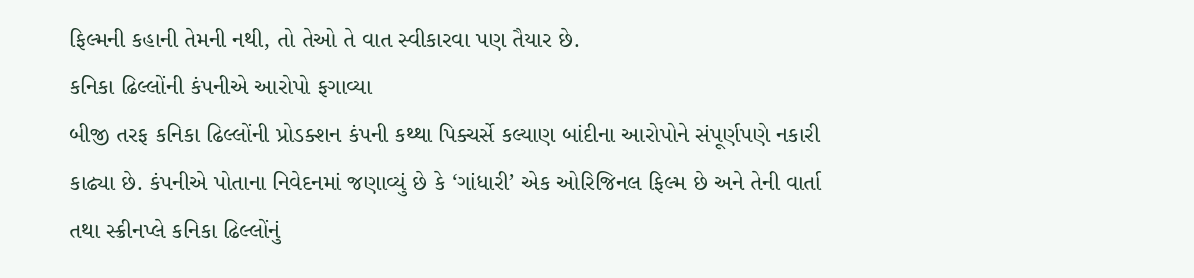ફિલ્મની કહાની તેમની નથી, તો તેઓ તે વાત સ્વીકારવા પણ તૈયાર છે.
કનિકા ઢિલ્લોંની કંપનીએ આરોપો ફગાવ્યા
બીજી તરફ કનિકા ઢિલ્લોંની પ્રોડક્શન કંપની કથ્થા પિક્ચર્સે કલ્યાણ બાંદીના આરોપોને સંપૂર્ણપણે નકારી કાઢ્યા છે. કંપનીએ પોતાના નિવેદનમાં જણાવ્યું છે કે ‘ગાંધારી’ એક ઓરિજિનલ ફિલ્મ છે અને તેની વાર્તા તથા સ્ક્રીનપ્લે કનિકા ઢિલ્લોંનું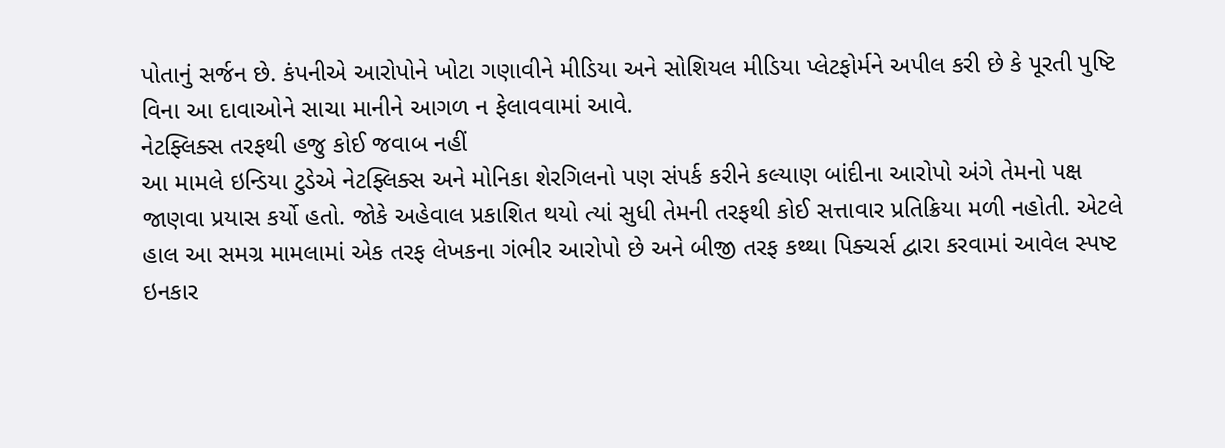પોતાનું સર્જન છે. કંપનીએ આરોપોને ખોટા ગણાવીને મીડિયા અને સોશિયલ મીડિયા પ્લેટફોર્મને અપીલ કરી છે કે પૂરતી પુષ્ટિ વિના આ દાવાઓને સાચા માનીને આગળ ન ફેલાવવામાં આવે.
નેટફ્લિક્સ તરફથી હજુ કોઈ જવાબ નહીં
આ મામલે ઇન્ડિયા ટુડેએ નેટફ્લિક્સ અને મોનિકા શેરગિલનો પણ સંપર્ક કરીને કલ્યાણ બાંદીના આરોપો અંગે તેમનો પક્ષ જાણવા પ્રયાસ કર્યો હતો. જોકે અહેવાલ પ્રકાશિત થયો ત્યાં સુધી તેમની તરફથી કોઈ સત્તાવાર પ્રતિક્રિયા મળી નહોતી. એટલે હાલ આ સમગ્ર મામલામાં એક તરફ લેખકના ગંભીર આરોપો છે અને બીજી તરફ કથ્થા પિક્ચર્સ દ્વારા કરવામાં આવેલ સ્પષ્ટ ઇનકાર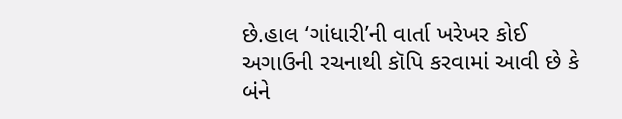છે.હાલ ‘ગાંધારી’ની વાર્તા ખરેખર કોઈ અગાઉની રચનાથી કૉપિ કરવામાં આવી છે કે બંને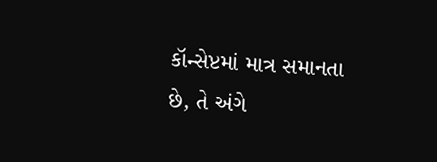કૉન્સેપ્ટમાં માત્ર સમાનતા છે, તે અંગે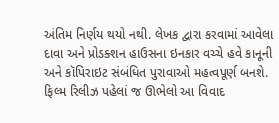અંતિમ નિર્ણય થયો નથી. લેખક દ્વારા કરવામાં આવેલા દાવા અને પ્રોડક્શન હાઉસના ઇનકાર વચ્ચે હવે કાનૂની અને કૉપિરાઇટ સંબંધિત પુરાવાઓ મહત્વપૂર્ણ બનશે. ફિલ્મ રિલીઝ પહેલાં જ ઊભેલો આ વિવાદ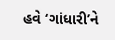હવે ‘ગાંધારી’ને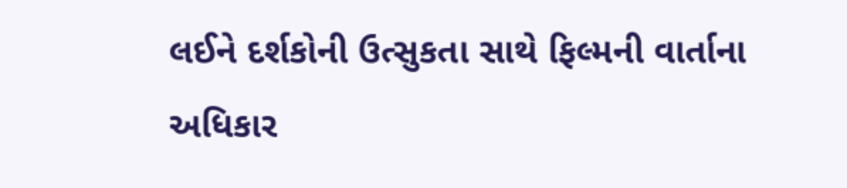લઈને દર્શકોની ઉત્સુકતા સાથે ફિલ્મની વાર્તાના અધિકાર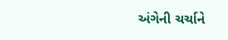અંગેની ચર્ચાને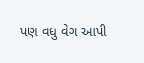પણ વધુ વેગ આપી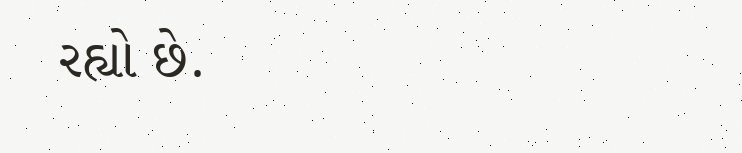રહ્યો છે.